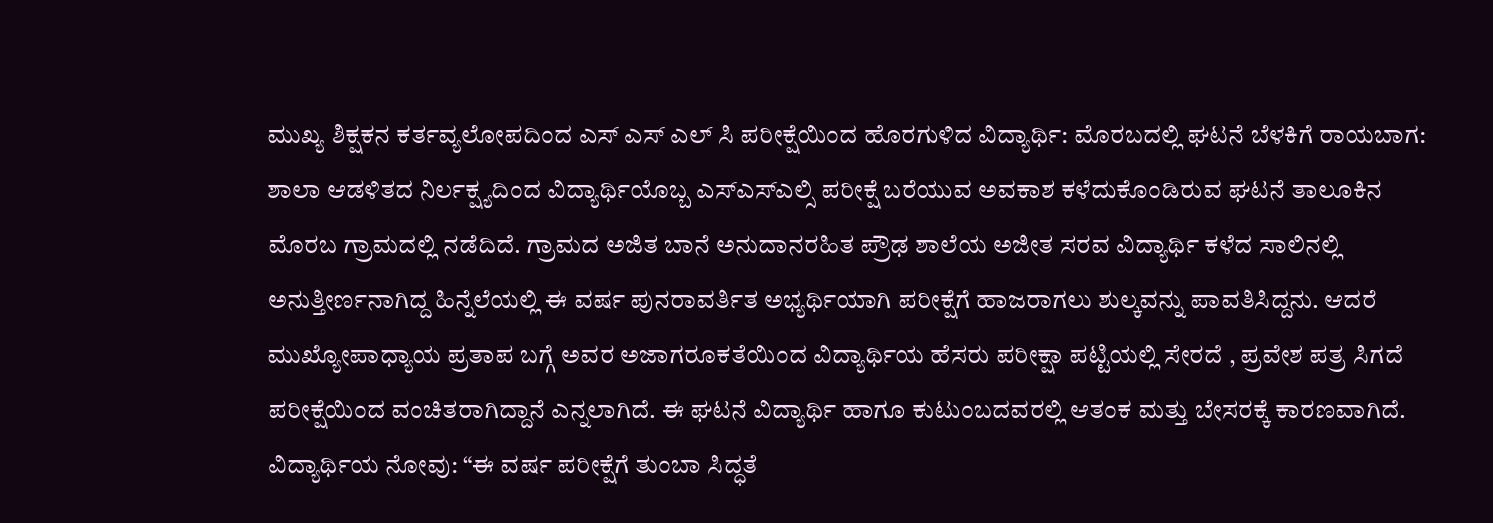ಮುಖ್ಯ ಶಿಕ್ಷಕನ ಕರ್ತವ್ಯಲೋಪದಿಂದ ಎಸ್ ಎಸ್ ಎಲ್ ಸಿ ಪರೀಕ್ಷೆಯಿಂದ ಹೊರಗುಳಿದ ವಿದ್ಯಾರ್ಥಿ: ಮೊರಬದಲ್ಲಿ ಘಟನೆ ಬೆಳಕಿಗೆ ರಾಯಬಾಗ: ಶಾಲಾ ಆಡಳಿತದ ನಿರ್ಲಕ್ಷ್ಯದಿಂದ ವಿದ್ಯಾರ್ಥಿಯೊಬ್ಬ ಎಸ್ಎಸ್ಎಲ್ಸಿ ಪರೀಕ್ಷೆ ಬರೆಯುವ ಅವಕಾಶ ಕಳೆದುಕೊಂಡಿರುವ ಘಟನೆ ತಾಲೂಕಿನ ಮೊರಬ ಗ್ರಾಮದಲ್ಲಿ ನಡೆದಿದೆ. ಗ್ರಾಮದ ಅಜಿತ ಬಾನೆ ಅನುದಾನರಹಿತ ಪ್ರೌಢ ಶಾಲೆಯ ಅಜೀತ ಸರವ ವಿದ್ಯಾರ್ಥಿ ಕಳೆದ ಸಾಲಿನಲ್ಲಿ ಅನುತ್ತೀರ್ಣನಾಗಿದ್ದ ಹಿನ್ನೆಲೆಯಲ್ಲಿ ಈ ವರ್ಷ ಪುನರಾವರ್ತಿತ ಅಭ್ಯರ್ಥಿಯಾಗಿ ಪರೀಕ್ಷೆಗೆ ಹಾಜರಾಗಲು ಶುಲ್ಕವನ್ನು ಪಾವತಿಸಿದ್ದನು. ಆದರೆ ಮುಖ್ಯೋಪಾಧ್ಯಾಯ ಪ್ರತಾಪ ಬಗ್ಗೆ ಅವರ ಅಜಾಗರೂಕತೆಯಿಂದ ವಿದ್ಯಾರ್ಥಿಯ ಹೆಸರು ಪರೀಕ್ಷಾ ಪಟ್ಟಿಯಲ್ಲಿ ಸೇರದೆ , ಪ್ರವೇಶ ಪತ್ರ ಸಿಗದೆ ಪರೀಕ್ಷೆಯಿಂದ ವಂಚಿತರಾಗಿದ್ದಾನೆ ಎನ್ನಲಾಗಿದೆ. ಈ ಘಟನೆ ವಿದ್ಯಾರ್ಥಿ ಹಾಗೂ ಕುಟುಂಬದವರಲ್ಲಿ ಆತಂಕ ಮತ್ತು ಬೇಸರಕ್ಕೆ ಕಾರಣವಾಗಿದೆ. ವಿದ್ಯಾರ್ಥಿಯ ನೋವು: “ಈ ವರ್ಷ ಪರೀಕ್ಷೆಗೆ ತುಂಬಾ ಸಿದ್ಧತೆ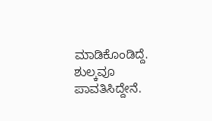ಮಾಡಿಕೊಂಡಿದ್ದೆ. ಶುಲ್ಕವೂ ಪಾವತಿಸಿದ್ದೇನೆ.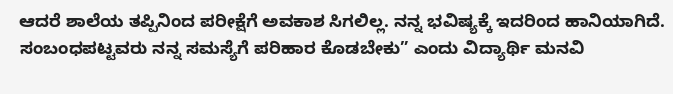ಆದರೆ ಶಾಲೆಯ ತಪ್ಪಿನಿಂದ ಪರೀಕ್ಷೆಗೆ ಅವಕಾಶ ಸಿಗಲಿಲ್ಲ. ನನ್ನ ಭವಿಷ್ಯಕ್ಕೆ ಇದರಿಂದ ಹಾನಿಯಾಗಿದೆ. ಸಂಬಂಧಪಟ್ಟವರು ನನ್ನ ಸಮಸ್ಯೆಗೆ ಪರಿಹಾರ ಕೊಡಬೇಕು” ಎಂದು ವಿದ್ಯಾರ್ಥಿ ಮನವಿ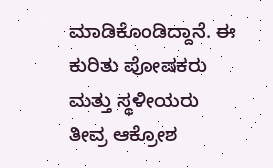ಮಾಡಿಕೊಂಡಿದ್ದಾನೆ. ಈ ಕುರಿತು ಪೋಷಕರು ಮತ್ತು ಸ್ಥಳೀಯರು ತೀವ್ರ ಆಕ್ರೋಶ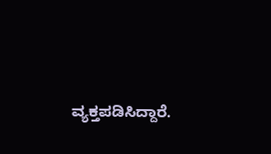ವ್ಯಕ್ತಪಡಿಸಿದ್ದಾರೆ.